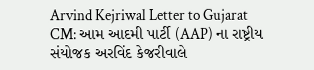Arvind Kejriwal Letter to Gujarat CM: આમ આદમી પાર્ટી (AAP) ના રાષ્ટ્રીય સંયોજક અરવિંદ કેજરીવાલે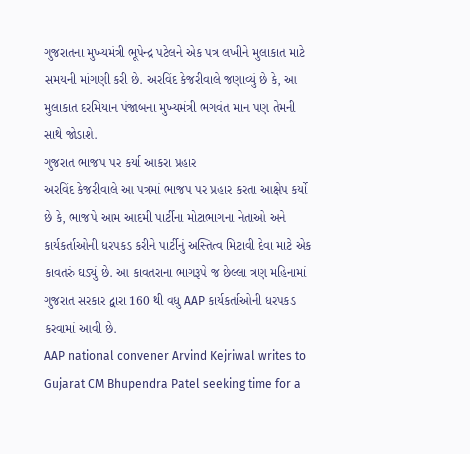ગુજરાતના મુખ્યમંત્રી ભૂપેન્દ્ર પટેલને એક પત્ર લખીને મુલાકાત માટે સમયની માંગણી કરી છે. અરવિંદ કેજરીવાલે જણાવ્યું છે કે, આ મુલાકાત દરમિયાન પંજાબના મુખ્યમંત્રી ભગવંત માન પણ તેમની સાથે જોડાશે.
ગુજરાત ભાજપ પર કર્યા આકરા પ્રહાર
અરવિંદ કેજરીવાલે આ પત્રમાં ભાજપ પર પ્રહાર કરતા આક્ષેપ કર્યો છે કે, ભાજપે આમ આદમી પાર્ટીના મોટાભાગના નેતાઓ અને કાર્યકર્તાઓની ધરપકડ કરીને પાર્ટીનું અસ્તિત્વ મિટાવી દેવા માટે એક કાવતરું ઘડ્યું છે. આ કાવતરાના ભાગરૂપે જ છેલ્લા ત્રણ મહિનામાં ગુજરાત સરકાર દ્વારા 160 થી વધુ AAP કાર્યકર્તાઓની ધરપકડ કરવામાં આવી છે.
AAP national convener Arvind Kejriwal writes to Gujarat CM Bhupendra Patel seeking time for a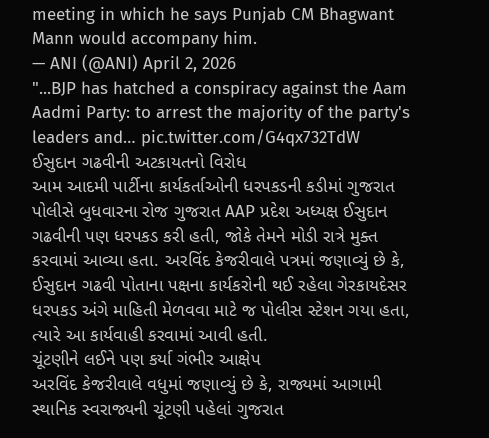meeting in which he says Punjab CM Bhagwant Mann would accompany him.
— ANI (@ANI) April 2, 2026
"...BJP has hatched a conspiracy against the Aam Aadmi Party: to arrest the majority of the party's leaders and… pic.twitter.com/G4qx732TdW
ઈસુદાન ગઢવીની અટકાયતનો વિરોધ
આમ આદમી પાર્ટીના કાર્યકર્તાઓની ધરપકડની કડીમાં ગુજરાત પોલીસે બુધવારના રોજ ગુજરાત AAP પ્રદેશ અધ્યક્ષ ઈસુદાન ગઢવીની પણ ધરપકડ કરી હતી, જોકે તેમને મોડી રાત્રે મુક્ત કરવામાં આવ્યા હતા. અરવિંદ કેજરીવાલે પત્રમાં જણાવ્યું છે કે, ઈસુદાન ગઢવી પોતાના પક્ષના કાર્યકરોની થઈ રહેલા ગેરકાયદેસર ધરપકડ અંગે માહિતી મેળવવા માટે જ પોલીસ સ્ટેશન ગયા હતા, ત્યારે આ કાર્યવાહી કરવામાં આવી હતી.
ચૂંટણીને લઈને પણ કર્યા ગંભીર આક્ષેપ
અરવિંદ કેજરીવાલે વધુમાં જણાવ્યું છે કે, રાજ્યમાં આગામી સ્થાનિક સ્વરાજ્યની ચૂંટણી પહેલાં ગુજરાત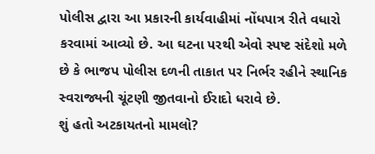પોલીસ દ્વારા આ પ્રકારની કાર્યવાહીમાં નોંધપાત્ર રીતે વધારો કરવામાં આવ્યો છે. આ ઘટના પરથી એવો સ્પષ્ટ સંદેશો મળે છે કે ભાજપ પોલીસ દળની તાકાત પર નિર્ભર રહીને સ્થાનિક સ્વરાજ્યની ચૂંટણી જીતવાનો ઈરાદો ધરાવે છે.
શું હતો અટકાયતનો મામલો?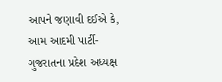આપને જણાવી દઈએ કે, આમ આદમી પાર્ટી-ગુજરાતના પ્રદેશ અધ્યક્ષ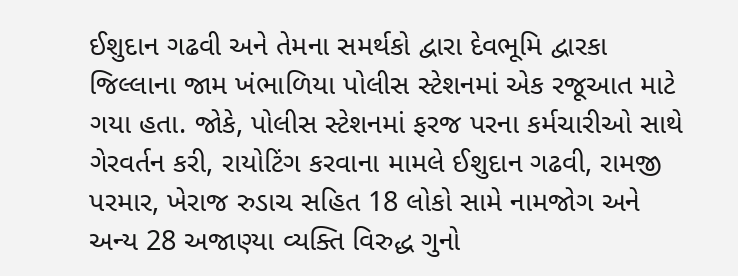ઈશુદાન ગઢવી અને તેમના સમર્થકો દ્વારા દેવભૂમિ દ્વારકા જિલ્લાના જામ ખંભાળિયા પોલીસ સ્ટેશનમાં એક રજૂઆત માટે ગયા હતા. જોકે, પોલીસ સ્ટેશનમાં ફરજ પરના કર્મચારીઓ સાથે ગેરવર્તન કરી, રાયોટિંગ કરવાના મામલે ઈશુદાન ગઢવી, રામજી પરમાર, ખેરાજ રુડાચ સહિત 18 લોકો સામે નામજોગ અને અન્ય 28 અજાણ્યા વ્યક્તિ વિરુદ્ધ ગુનો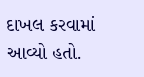દાખલ કરવામાં આવ્યો હતો.